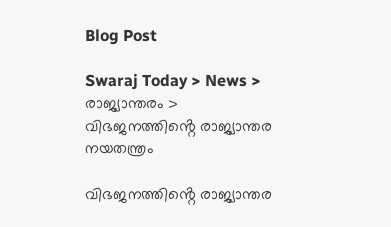Blog Post

Swaraj Today > News > രാജ്യാന്തരം > വിഭജനത്തിൻ്റെ രാജ്യാന്തര നയതന്ത്രം

വിഭജനത്തിൻ്റെ രാജ്യാന്തര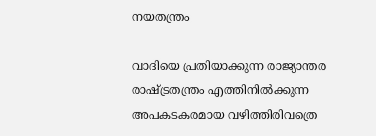നയതന്ത്രം

വാദിയെ പ്രതിയാക്കുന്ന രാജ്യാന്തര രാഷ്ട്രതന്ത്രം എത്തിനിൽക്കുന്ന അപകടകരമായ വഴിത്തിരിവത്രെ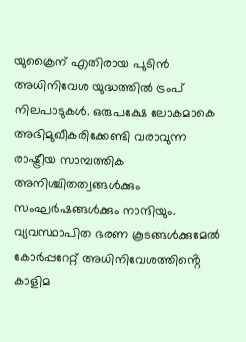യുക്രൈന് എതിരായ പുടിൻ അധിനിവേശ യുദ്ധത്തിൽ ട്രംപ് നിലപാടുകൾ. ഒരുപക്ഷേ ലോകമാകെ അഭിമുഖീകരിക്കേണ്ടി വരാവുന്ന രാഷ്ട്രീയ സാമ്പത്തിക അനിശ്ചിതത്വങ്ങൾക്കും സംഘർഷങ്ങൾക്കും നാന്ദിയും. വ്യവസ്ഥാപിത ഭരണ കൂടങ്ങൾക്കുമേൽ കോർപ്പറേറ്റ് അധിനിവേശത്തിൻ്റെ കാളിമ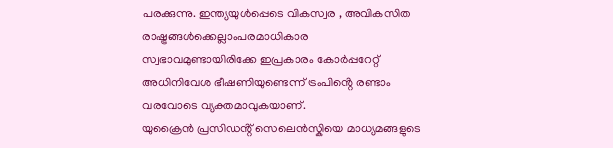പരക്കുന്നു. ഇന്ത്യയുൾപ്പെടെ വികസ്വര , അവികസിത രാഷ്ട്രങ്ങൾക്കെല്ലാംപരമാധികാര സ്വഭാവമുണ്ടായിരിക്കേ ഇപ്രകാരം കോർപ്പറേറ്റ് അധിനിവേശ ഭീഷണിയുണ്ടെന്ന് ട്രംപിൻ്റെ രണ്ടാം വരവോടെ വ്യക്തമാവുകയാണ്.
യുക്രൈൻ പ്രസിഡൻ്റ് സെലെൻസ്കിയെ മാധ്യമങ്ങളുടെ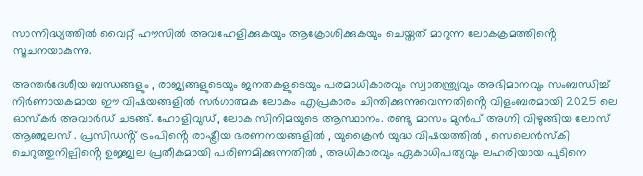സാന്നിദ്ധ്യത്തിൽ വൈറ്റ് ഹൗസിൽ അവഹേളിക്കുകയും ആക്രോശിക്കുകയും ചെയ്തത് മാറുന്ന ലോകക്രമത്തിൻ്റെ സൂചനയാകുന്നു.

അന്തർദേശീയ ബന്ധങ്ങളും , രാജ്യങ്ങളുടെയും ജനതകളുടെയും പരമാധികാരവും സ്വാതന്ത്ര്യവും അഭിമാനവും സംബന്ധിച്ച് നിർണായകമായ ഈ വിഷയങ്ങളിൽ സർഗാത്മക ലോകം എപ്രകാരം ചിന്തിക്കുന്നുവെന്നതിൻ്റെ വിളംബരമായി 2025 ലെ ഓസ്കർ അവാർഡ് ചടങ്ങ്. ഹോളിവുഡ്, ലോക സിനിമയുടെ ആസ്ഥാനം. രണ്ടു മാസം മുൻപ് അഗ്നി വിഴുങ്ങിയ ലോസ് ആഞ്ജലസ് . പ്രസിഡൻ്റ് ട്രംപിൻ്റെ രാഷ്ട്രീയ ഭരണനയങ്ങളിൽ , യുക്രൈൻ യുദ്ധ വിഷയത്തിൽ , സെലെൻസ്കി ചെറുത്തുനില്പിൻ്റെ ഉജ്ജ്വല പ്രതീകമായി പരിണമിക്കുന്നതിൽ , അധികാരവും ഏകാധിപത്യവും ലഹരിയായ പുടിനെ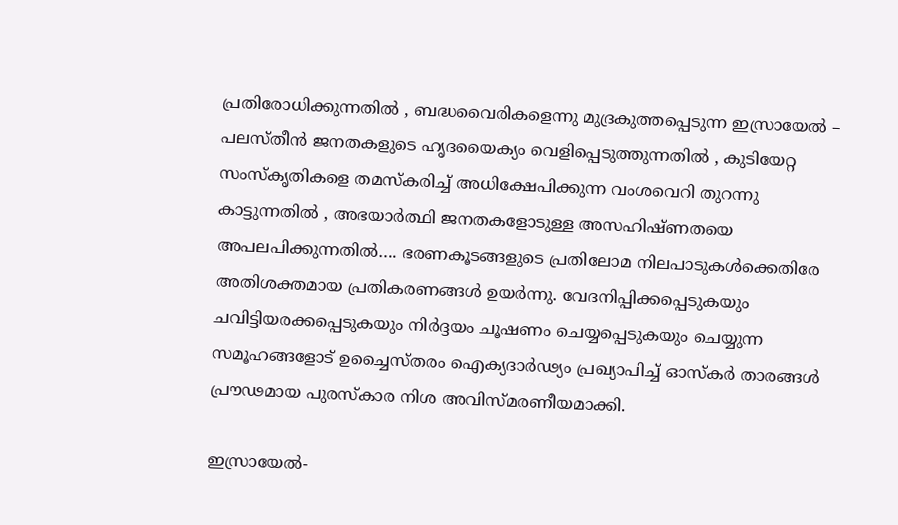പ്രതിരോധിക്കുന്നതിൽ , ബദ്ധവൈരികളെന്നു മുദ്രകുത്തപ്പെടുന്ന ഇസ്രായേൽ – പലസ്തീൻ ജനതകളുടെ ഹൃദയൈക്യം വെളിപ്പെടുത്തുന്നതിൽ , കുടിയേറ്റ സംസ്കൃതികളെ തമസ്കരിച്ച് അധിക്ഷേപിക്കുന്ന വംശവെറി തുറന്നു കാട്ടുന്നതിൽ , അഭയാർത്ഥി ജനതകളോടുള്ള അസഹിഷ്ണതയെ അപലപിക്കുന്നതിൽ…. ഭരണകൂടങ്ങളുടെ പ്രതിലോമ നിലപാടുകൾക്കെതിരേ അതിശക്തമായ പ്രതികരണങ്ങൾ ഉയർന്നു. വേദനിപ്പിക്കപ്പെടുകയും ചവിട്ടിയരക്കപ്പെടുകയും നിർദ്ദയം ചൂഷണം ചെയ്യപ്പെടുകയും ചെയ്യുന്ന സമൂഹങ്ങളോട് ഉച്ചൈസ്തരം ഐക്യദാർഢ്യം പ്രഖ്യാപിച്ച് ഓസ്കർ താരങ്ങൾ പ്രൗഢമായ പുരസ്കാര നിശ അവിസ്മരണീയമാക്കി.

ഇസ്രായേൽ-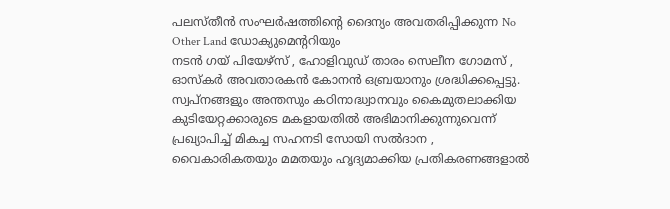പലസ്തീൻ സംഘർഷത്തിൻ്റെ ദൈന്യം അവതരിപ്പിക്കുന്ന No Other Land ഡോക്യുമെൻ്ററിയും
നടൻ ഗയ് പിയേഴ്സ് , ഹോളിവുഡ് താരം സെലീന ഗോമസ് , ഓസ്കർ അവതാരകൻ കോനൻ ഒബ്രയാനും ശ്രദ്ധിക്കപ്പെട്ടു. സ്വപ്നങ്ങളും അന്തസും കഠിനാദ്ധ്വാനവും കൈമുതലാക്കിയ കുടിയേറ്റക്കാരുടെ മകളായതിൽ അഭിമാനിക്കുന്നുവെന്ന് പ്രഖ്യാപിച്ച് മികച്ച സഹനടി സോയി സൽദാന , വൈകാരികതയും മമതയും ഹൃദ്യമാക്കിയ പ്രതികരണങ്ങളാൽ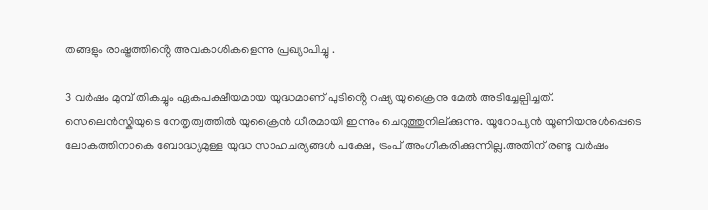തങ്ങളും രാഷ്ട്രത്തിൻ്റെ അവകാശികളെന്നു പ്രഖ്യാപിച്ചു .

3 വർഷം മുമ്പ് തികച്ചും ഏകപക്ഷീയമായ യുദ്ധമാണ് പുടിൻ്റെ റഷ്യ യുക്രൈനു മേൽ അടിച്ചേല്പിച്ചത്. സെലെൻസ്കിയുടെ നേതൃത്വത്തിൽ യുക്രൈൻ ധീരമായി ഇന്നും ചെറുത്തുനില്‌ക്കുന്നു. യൂറോപ്യൻ യൂണിയനുൾപ്പെടെ ലോകത്തിനാകെ ബോദ്ധ്യമുള്ള യുദ്ധ സാഹചര്യങ്ങൾ പക്ഷേ, ട്രംപ് അംഗീകരിക്കുന്നില്ല.അതിന് രണ്ടു വർഷം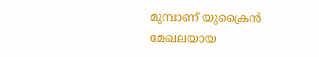മുമ്പാണ് യുക്രൈൻ മേഖലയായ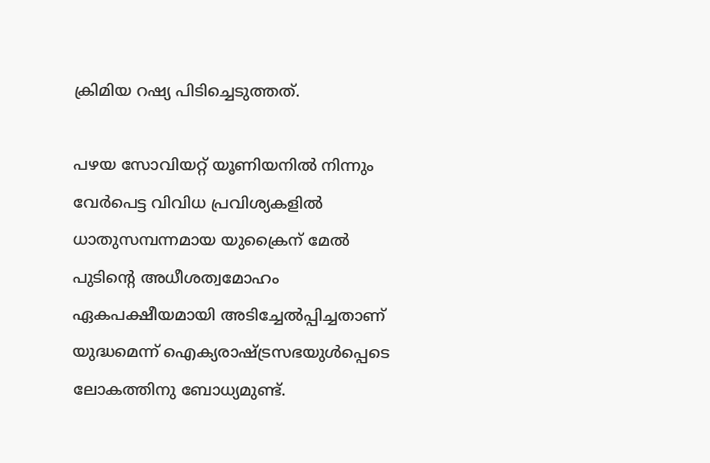ക്രിമിയ റഷ്യ പിടിച്ചെടുത്തത്.

പഴയ സോവിയറ്റ് യൂണിയനിൽ നിന്നും വേർപെട്ട വിവിധ പ്രവിശ്യകളിൽ ധാതുസമ്പന്നമായ യുക്രൈന് മേൽ പുടിന്റെ അധീശത്വമോഹം ഏകപക്ഷീയമായി അടിച്ചേൽപ്പിച്ചതാണ് യുദ്ധമെന്ന് ഐക്യരാഷ്ട്രസഭയുൾപ്പെടെ ലോകത്തിനു ബോധ്യമുണ്ട്.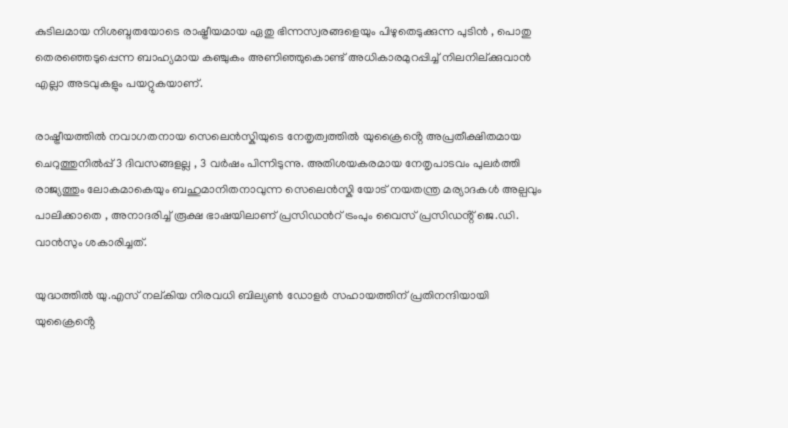കുടിലമായ നിശബ്ദതയോടെ രാഷ്ട്രീയമായ ഏതു ഭിന്നസ്വരങ്ങളെയും പിഴുതെടുക്കുന്ന പുടിൻ , പൊതു തെരഞ്ഞെടുപ്പെന്ന ബാഹ്യമായ കഞ്ചുകം അണിഞ്ഞുകൊണ്ട് അധികാരമുറപ്പിച്ച് നിലനില്ക്കുവാൻ എല്ലാ അടവുകളും പയറ്റുകയാണ്.

രാഷ്ട്രീയത്തിൽ നവാഗതനായ സെലെൻസ്കിയുടെ നേതൃത്വത്തിൽ യുക്രൈൻ്റെ അപ്രതീക്ഷിതമായ ചെറുത്തുനിൽപ്പ് 3 ദിവസങ്ങളല്ല , 3 വർഷം പിന്നിടുന്നു. അതിശയകരമായ നേതൃപാടവം പുലർത്തി രാജ്യത്തും ലോകമാകെയും ബഹുമാനിതനാവുന്ന സെലെൻസ്കി യോട് നയതന്ത്ര മര്യാദകൾ അല്പവും പാലിക്കാതെ , അനാദരിച്ച് രൂക്ഷ ഭാഷയിലാണ് പ്രസിഡൻറ് ട്രംപും വൈസ് പ്രസിഡൻ്റ് ജെ.ഡി. വാൻസും ശകാരിച്ചത്.

യുദ്ധത്തിൽ യു.എസ് നല്കിയ നിരവധി ബില്യൺ ഡോളർ സഹായത്തിന് പ്രതിനന്ദിയായി യുക്രൈൻ്റെ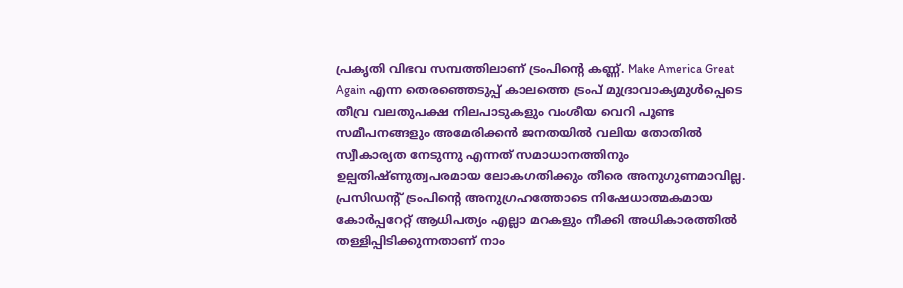പ്രകൃതി വിഭവ സമ്പത്തിലാണ് ട്രംപിന്റെ കണ്ണ്. Make America Great Again എന്ന തെരഞ്ഞെടുപ്പ് കാലത്തെ ട്രംപ് മുദ്രാവാക്യമുൾപ്പെടെ തീവ്ര വലതുപക്ഷ നിലപാടുകളും വംശീയ വെറി പൂണ്ട സമീപനങ്ങളും അമേരിക്കൻ ജനതയിൽ വലിയ തോതിൽ സ്വീകാര്യത നേടുന്നു എന്നത് സമാധാനത്തിനും ഉല്പതിഷ്ണുത്വപരമായ ലോകഗതിക്കും തീരെ അനുഗുണമാവില്ല. പ്രസിഡൻ്റ് ട്രംപിൻ്റെ അനുഗ്രഹത്തോടെ നിഷേധാത്മകമായ കോർപ്പറേറ്റ് ആധിപത്യം എല്ലാ മറകളും നീക്കി അധികാരത്തിൽ തള്ളിപ്പിടിക്കുന്നതാണ് നാം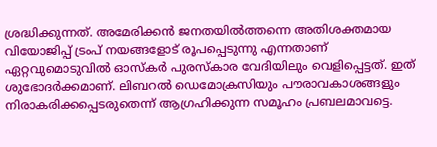ശ്രദ്ധിക്കുന്നത്. അമേരിക്കൻ ജനതയിൽത്തന്നെ അതിശക്തമായ വിയോജിപ്പ് ട്രംപ് നയങ്ങളോട് രൂപപ്പെടുന്നു എന്നതാണ് ഏറ്റവുമൊടുവിൽ ഓസ്കർ പുരസ്കാര വേദിയിലും വെളിപ്പെട്ടത്. ഇത് ശുഭോദർക്കമാണ്. ലിബറൽ ഡെമോക്രസിയും പൗരാവകാശങ്ങളും നിരാകരിക്കപ്പെടരുതെന്ന് ആഗ്രഹിക്കുന്ന സമൂഹം പ്രബലമാവട്ടെ.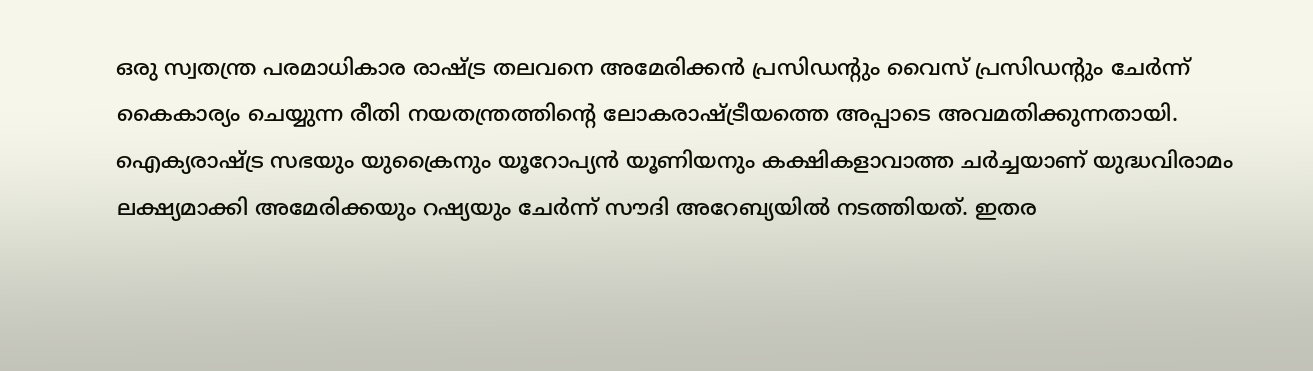ഒരു സ്വതന്ത്ര പരമാധികാര രാഷ്ട്ര തലവനെ അമേരിക്കൻ പ്രസിഡൻ്റും വൈസ് പ്രസിഡൻ്റും ചേർന്ന് കൈകാര്യം ചെയ്യുന്ന രീതി നയതന്ത്രത്തിന്റെ ലോകരാഷ്ട്രീയത്തെ അപ്പാടെ അവമതിക്കുന്നതായി. ഐക്യരാഷ്ട്ര സഭയും യുക്രൈനും യൂറോപ്യൻ യൂണിയനും കക്ഷികളാവാത്ത ചർച്ചയാണ് യുദ്ധവിരാമം ലക്ഷ്യമാക്കി അമേരിക്കയും റഷ്യയും ചേർന്ന് സൗദി അറേബ്യയിൽ നടത്തിയത്. ഇതര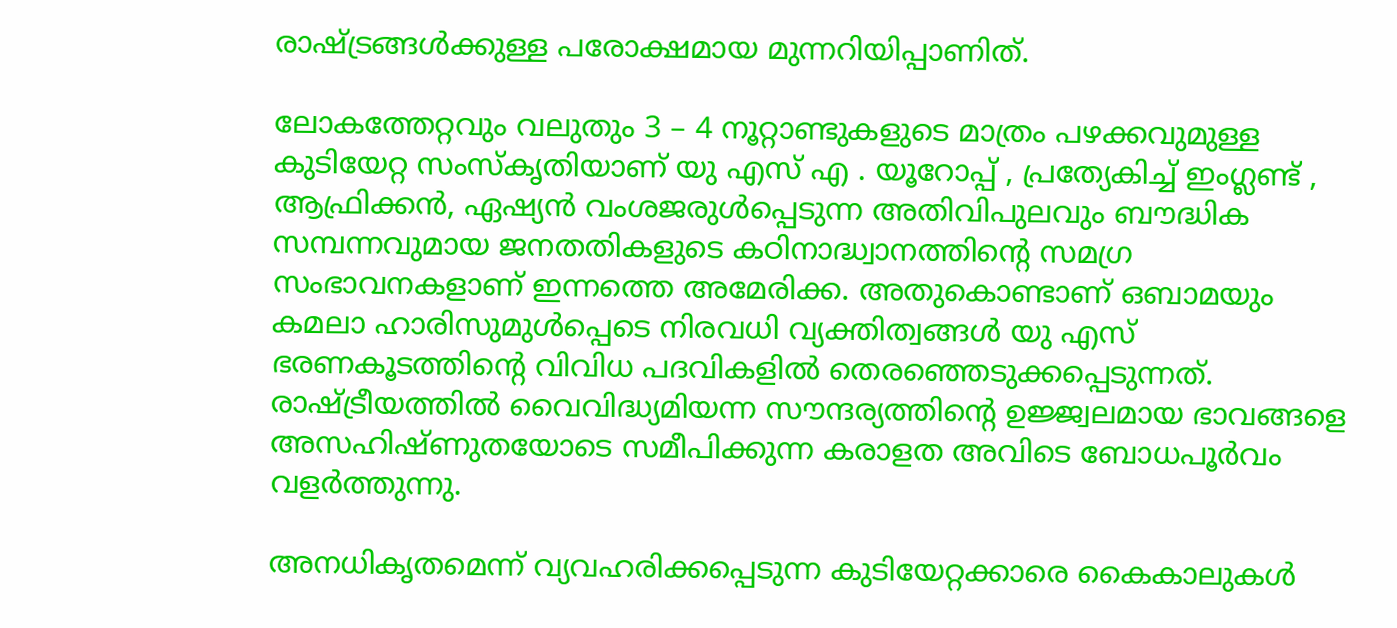രാഷ്ട്രങ്ങൾക്കുള്ള പരോക്ഷമായ മുന്നറിയിപ്പാണിത്.

ലോകത്തേറ്റവും വലുതും 3 – 4 നൂറ്റാണ്ടുകളുടെ മാത്രം പഴക്കവുമുള്ള കുടിയേറ്റ സംസ്കൃതിയാണ് യു എസ് എ . യൂറോപ്പ് , പ്രത്യേകിച്ച് ഇംഗ്ലണ്ട് , ആഫ്രിക്കൻ, ഏഷ്യൻ വംശജരുൾപ്പെടുന്ന അതിവിപുലവും ബൗദ്ധിക സമ്പന്നവുമായ ജനതതികളുടെ കഠിനാദ്ധ്വാനത്തിൻ്റെ സമഗ്ര സംഭാവനകളാണ് ഇന്നത്തെ അമേരിക്ക. അതുകൊണ്ടാണ് ഒബാമയും കമലാ ഹാരിസുമുൾപ്പെടെ നിരവധി വ്യക്തിത്വങ്ങൾ യു എസ് ഭരണകൂടത്തിൻ്റെ വിവിധ പദവികളിൽ തെരഞ്ഞെടുക്കപ്പെടുന്നത്. രാഷ്ട്രീയത്തിൽ വൈവിദ്ധ്യമിയന്ന സൗന്ദര്യത്തിൻ്റെ ഉജ്ജ്വലമായ ഭാവങ്ങളെ അസഹിഷ്ണുതയോടെ സമീപിക്കുന്ന കരാളത അവിടെ ബോധപൂർവം വളർത്തുന്നു.

അനധികൃതമെന്ന് വ്യവഹരിക്കപ്പെടുന്ന കുടിയേറ്റക്കാരെ കൈകാലുകൾ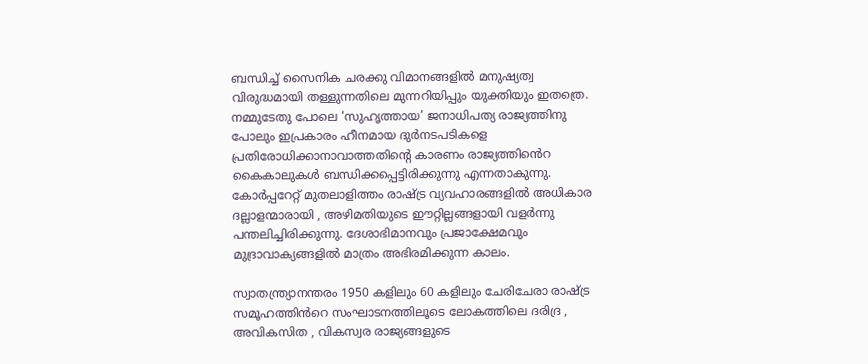ബന്ധിച്ച് സൈനിക ചരക്കു വിമാനങ്ങളിൽ മനുഷ്യത്വ വിരുദ്ധമായി തള്ളുന്നതിലെ മുന്നറിയിപ്പും യുക്തിയും ഇതത്രെ. നമ്മുടേതു പോലെ ‘സുഹൃത്തായ’ ജനാധിപത്യ രാജ്യത്തിനു പോലും ഇപ്രകാരം ഹീനമായ ദുർനടപടികളെ പ്രതിരോധിക്കാനാവാത്തതിൻ്റെ കാരണം രാജ്യത്തിൻെറ കൈകാലുകൾ ബന്ധിക്കപ്പെട്ടിരിക്കുന്നു എന്നതാകുന്നു. കോർപ്പറേറ്റ് മുതലാളിത്തം രാഷ്ട്ര വ്യവഹാരങ്ങളിൽ അധികാര ദല്ലാളന്മാരായി , അഴിമതിയുടെ ഈറ്റില്ലങ്ങളായി വളർന്നു പന്തലിച്ചിരിക്കുന്നു. ദേശാഭിമാനവും പ്രജാക്ഷേമവും മുദ്രാവാക്യങ്ങളിൽ മാത്രം അഭിരമിക്കുന്ന കാലം.

സ്വാതന്ത്ര്യാനന്തരം 1950 കളിലും 60 കളിലും ചേരിചേരാ രാഷ്ട്ര സമൂഹത്തിൻറെ സംഘാടനത്തിലൂടെ ലോകത്തിലെ ദരിദ്ര , അവികസിത , വികസ്വര രാജ്യങ്ങളുടെ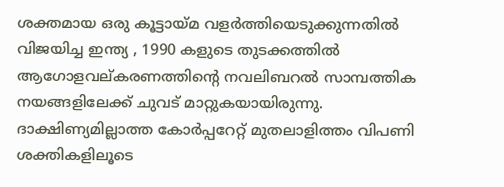ശക്തമായ ഒരു കൂട്ടായ്മ വളർത്തിയെടുക്കുന്നതിൽ വിജയിച്ച ഇന്ത്യ , 1990 കളുടെ തുടക്കത്തിൽ ആഗോളവല്കരണത്തിൻ്റെ നവലിബറൽ സാമ്പത്തിക നയങ്ങളിലേക്ക് ചുവട് മാറ്റുകയായിരുന്നു. ദാക്ഷിണ്യമില്ലാത്ത കോർപ്പറേറ്റ് മുതലാളിത്തം വിപണി ശക്തികളിലൂടെ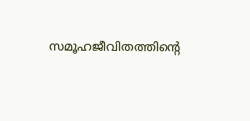സമൂഹജീവിതത്തിന്റെ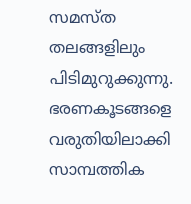സമസ്ത തലങ്ങളിലും പിടിമുറുക്കുന്നു. ഭരണകൂടങ്ങളെ വരുതിയിലാക്കി സാമ്പത്തിക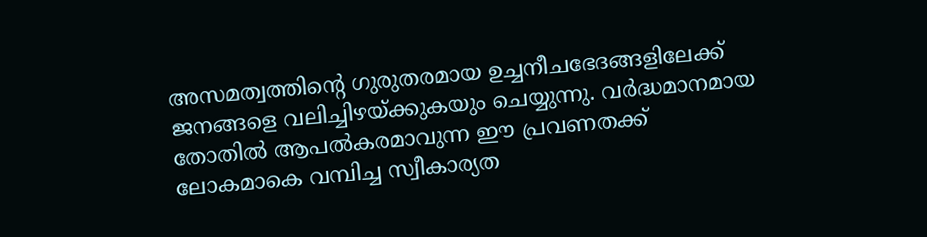അസമത്വത്തിന്റെ ഗുരുതരമായ ഉച്ചനീചഭേദങ്ങളിലേക്ക് ജനങ്ങളെ വലിച്ചിഴയ്ക്കുകയും ചെയ്യുന്നു. വർദ്ധമാനമായ തോതിൽ ആപൽകരമാവുന്ന ഈ പ്രവണതക്ക് ലോകമാകെ വമ്പിച്ച സ്വീകാര്യത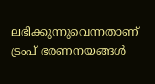ലഭിക്കുന്നുവെന്നതാണ് ട്രംപ് ഭരണനയങ്ങൾ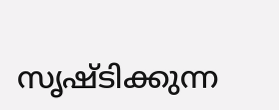സൃഷ്ടിക്കുന്ന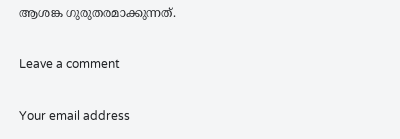ആശങ്ക ഗുരുതരമാക്കുന്നത്.

Leave a comment

Your email address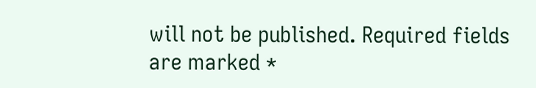will not be published. Required fields are marked *